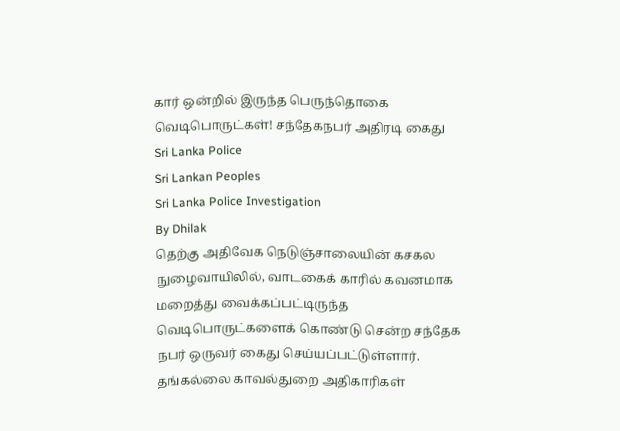கார் ஒன்றில் இருந்த பெருந்தொகை வெடிபொருட்கள்! சந்தேகநபர் அதிரடி கைது
Sri Lanka Police
Sri Lankan Peoples
Sri Lanka Police Investigation
By Dhilak
தெற்கு அதிவேக நெடுஞ்சாலையின் கசகல நுழைவாயிலில், வாடகைக் காரில் கவனமாக மறைத்து வைக்கப்பட்டிருந்த வெடிபொருட்களைக் கொண்டு சென்ற சந்தேக நபர் ஒருவர் கைது செய்யப்பட்டுள்ளார்.
தங்கல்லை காவல்துறை அதிகாரிகள்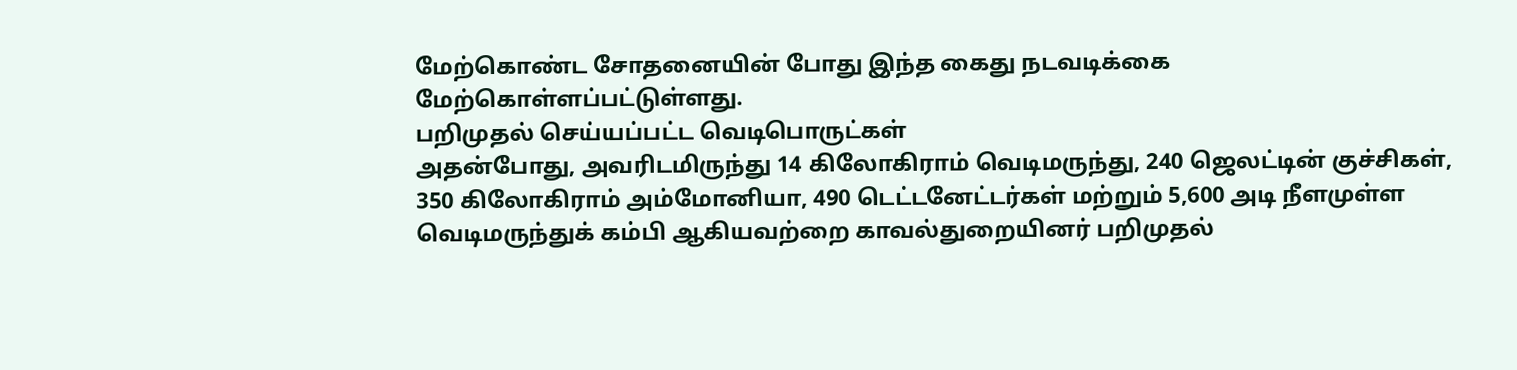மேற்கொண்ட சோதனையின் போது இந்த கைது நடவடிக்கை மேற்கொள்ளப்பட்டுள்ளது.
பறிமுதல் செய்யப்பட்ட வெடிபொருட்கள்
அதன்போது, அவரிடமிருந்து 14 கிலோகிராம் வெடிமருந்து, 240 ஜெலட்டின் குச்சிகள், 350 கிலோகிராம் அம்மோனியா, 490 டெட்டனேட்டர்கள் மற்றும் 5,600 அடி நீளமுள்ள வெடிமருந்துக் கம்பி ஆகியவற்றை காவல்துறையினர் பறிமுதல்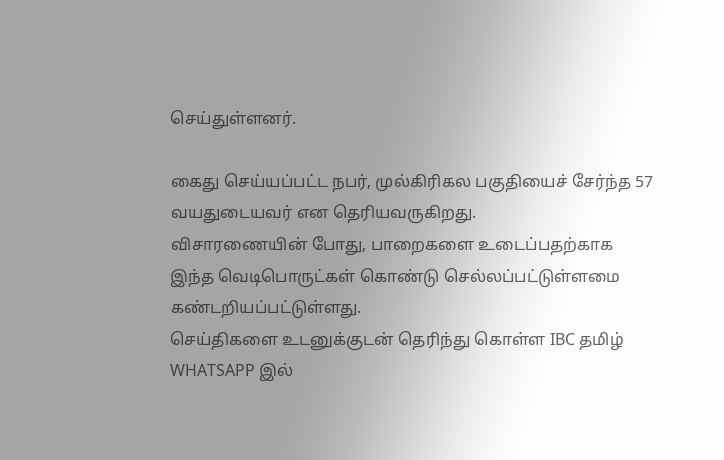செய்துள்ளனர்.

கைது செய்யப்பட்ட நபர், முல்கிரிகல பகுதியைச் சேர்ந்த 57 வயதுடையவர் என தெரியவருகிறது.
விசாரணையின் போது, பாறைகளை உடைப்பதற்காக இந்த வெடிபொருட்கள் கொண்டு செல்லப்பட்டுள்ளமை கண்டறியப்பட்டுள்ளது.
செய்திகளை உடனுக்குடன் தெரிந்து கொள்ள IBC தமிழ் WHATSAPP இல்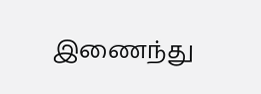இணைந்து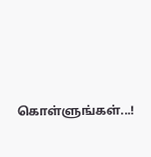கொள்ளுங்கள்...!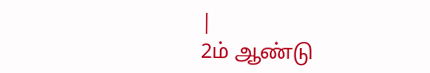|
2ம் ஆண்டு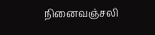நினைவஞ்சலி